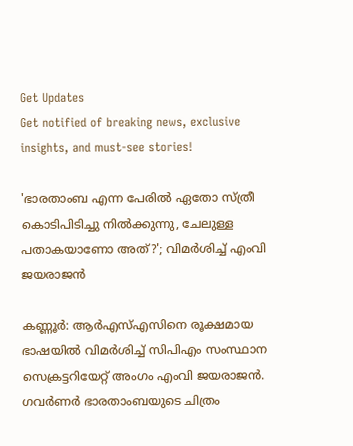Get Updates
Get notified of breaking news, exclusive insights, and must-see stories!

'ഭാരതാംബ എന്ന പേരിൽ ഏതോ സ്ത്രീ കൊടിപിടിച്ചു നിൽക്കുന്നു, ചേലുള്ള പതാകയാണോ അത്?'; വിമർശിച്ച് എംവി ജയരാജൻ

കണ്ണൂർ: ആർഎസ്എസിനെ രൂക്ഷമായ ഭാഷയിൽ വിമർശിച്ച് സിപിഎം സംസ്ഥാന സെക്രട്ടറിയേറ്റ് അംഗം എംവി ജയരാജൻ. ഗവർണർ ഭാരതാംബയുടെ ചിത്രം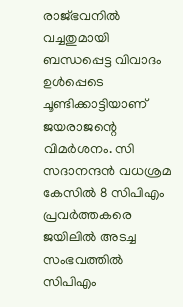രാജ്ഭവനിൽ വച്ചതുമായി ബന്ധപ്പെട്ട വിവാദം ഉൾപ്പെടെ ചൂണ്ടിക്കാട്ടിയാണ് ജയരാജന്റെ വിമർശനം. സി സദാനന്ദൻ വധശ്രമ കേസില്‍ 8 സിപിഎം പ്രവര്‍ത്തകരെ ജയിലില്‍ അടച്ച സംഭവത്തില്‍ സിപിഎം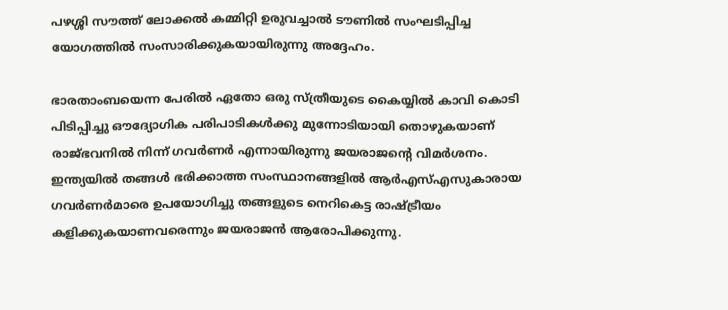പഴശ്ശി സൗത്ത് ലോക്കല്‍ കമ്മിറ്റി ഉരുവച്ചാല്‍ ടൗണില്‍ സംഘടിപ്പിച്ച യോഗത്തിൽ സംസാരിക്കുകയായിരുന്നു അദ്ദേഹം.

ഭാരതാംബയെന്ന പേരില്‍ ഏതോ ഒരു സ്ത്രീയുടെ കൈയ്യില്‍ കാവി കൊടി പിടിപ്പിച്ചു ഔദ്യോഗിക പരിപാടികള്‍ക്കു മുന്നോടിയായി തൊഴുകയാണ് രാജ്ഭവനില്‍ നിന്ന് ഗവര്‍ണർ എന്നായിരുന്നു ജയരാജന്റെ വിമർശനം. ഇന്ത്യയില്‍ തങ്ങള്‍ ഭരിക്കാത്ത സംസ്ഥാനങ്ങളില്‍ ആര്‍എസ്എസുകാരായ ഗവര്‍ണര്‍മാരെ ഉപയോഗിച്ചു തങ്ങളുടെ നെറികെട്ട രാഷ്ട്രീയം കളിക്കുകയാണവരെന്നും ജയരാജൻ ആരോപിക്കുന്നു.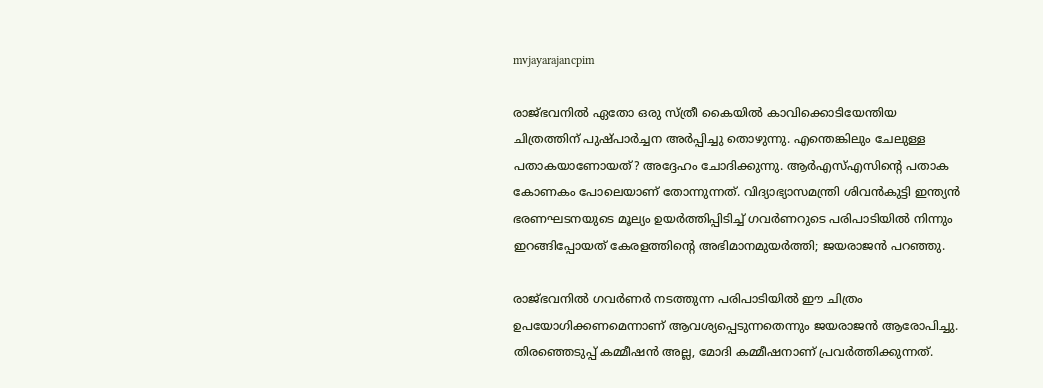mvjayarajancpim

രാജ്ഭവനില്‍ ഏതോ ഒരു സ്ത്രീ കൈയില്‍ കാവിക്കൊടിയേന്തിയ ചിത്രത്തിന് പുഷ്‌പാര്‍ച്ചന അര്‍പ്പിച്ചു തൊഴുന്നു. എന്തെങ്കിലും ചേലുള്ള പതാകയാണോയത്? അദ്ദേഹം ചോദിക്കുന്നു. ആര്‍എസ്എസിന്റെ പതാക കോണകം പോലെയാണ് തോന്നുന്നത്. വിദ്യാഭ്യാസമന്ത്രി ശിവന്‍കുട്ടി ഇന്ത്യന്‍ ഭരണഘടനയുടെ മൂല്യം ഉയര്‍ത്തിപ്പിടിച്ച് ഗവര്‍ണറുടെ പരിപാടിയില്‍ നിന്നും ഇറങ്ങിപ്പോയത് കേരളത്തിന്റെ അഭിമാനമുയര്‍ത്തി; ജയരാജൻ പറഞ്ഞു.

രാജ്ഭവനിൽ ഗവർണർ നടത്തുന്ന പരിപാടിയിൽ ഈ ചിത്രം ഉപയോഗിക്കണമെന്നാണ് ആവശ്യപ്പെടുന്നതെന്നും ജയരാജൻ ആരോപിച്ചു. തിരഞ്ഞെടുപ്പ് കമ്മീഷൻ അല്ല, മോദി കമ്മീഷനാണ് പ്രവർത്തിക്കുന്നത്.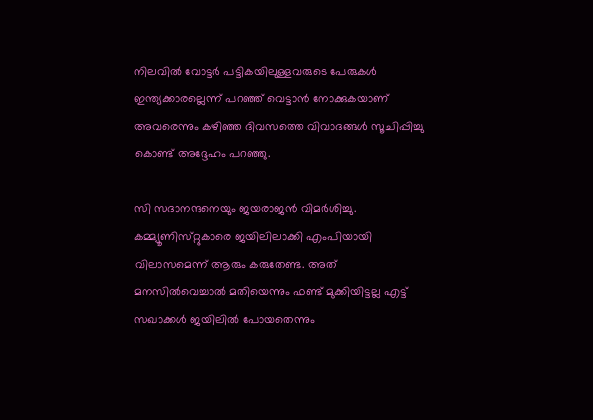നിലവിൽ വോട്ടർ പട്ടികയിലുള്ളവരുടെ പേരുകൾ ഇന്ത്യക്കാരല്ലെന്ന് പറഞ്ഞ് വെട്ടാൻ നോക്കുകയാണ് അവരെന്നും കഴിഞ്ഞ ദിവസത്തെ വിവാദങ്ങൾ സൂചിപ്പിച്ചു കൊണ്ട് അദ്ദേഹം പറഞ്ഞു.

സി സദാനന്ദനെയും ജയരാജൻ വിമർശിച്ചു. കമ്മ്യൂണിസ്‌റ്റുകാരെ ജയിലിലാക്കി എംപിയായി വിലാസമെന്ന് ആരും കരുതേണ്ട. അത് മനസില്‍വെച്ചാല്‍ മതിയെന്നും ഫണ്ട് മുക്കിയിട്ടല്ല എട്ട് സഖാക്കള്‍ ജയിലില്‍ പോയതെന്നും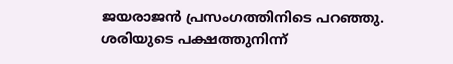ജയരാജന്‍ പ്രസംഗത്തിനിടെ പറഞ്ഞു. ശരിയുടെ പക്ഷത്തുനിന്ന്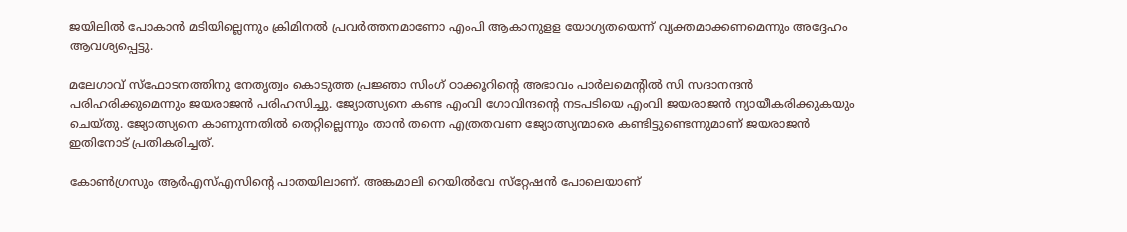ജയിലില്‍ പോകാന്‍ മടിയില്ലെന്നും ക്രിമിനല്‍ പ്രവര്‍ത്തനമാണോ എംപി ആകാനുളള യോഗ്യതയെന്ന് വ്യക്തമാക്കണമെന്നും അദ്ദേഹം ആവശ്യപ്പെട്ടു.

മലേഗാവ് സ്ഫോടനത്തിനു നേതൃത്വം കൊടുത്ത പ്രജ്ഞാ സിംഗ്‌ ഠാക്കൂറിന്റെ അഭാവം പാർലമെന്റിൽ സി സദാനന്ദൻ പരിഹരിക്കുമെന്നും ജയരാജൻ പരിഹസിച്ചു. ജ്യോത്സ്യനെ കണ്ട എംവി ഗോവിന്ദന്റെ നടപടിയെ എംവി ജയരാജൻ ന്യായീകരിക്കുകയും ചെയ്‌തു. ജ്യോത്സ്യനെ കാണുന്നതില്‍ തെറ്റില്ലെന്നും താന്‍ തന്നെ എത്രതവണ ജ്യോത്സ്യന്മാരെ കണ്ടിട്ടുണ്ടെന്നുമാണ് ജയരാജന്‍ ഇതിനോട് പ്രതികരിച്ചത്.

കോൺഗ്രസും ആർഎസ്എസിന്റെ പാതയിലാണ്. അങ്കമാലി റെയിൽവേ സ്‌റ്റേഷൻ പോലെയാണ്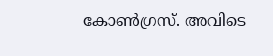കോൺഗ്രസ്. അവിടെ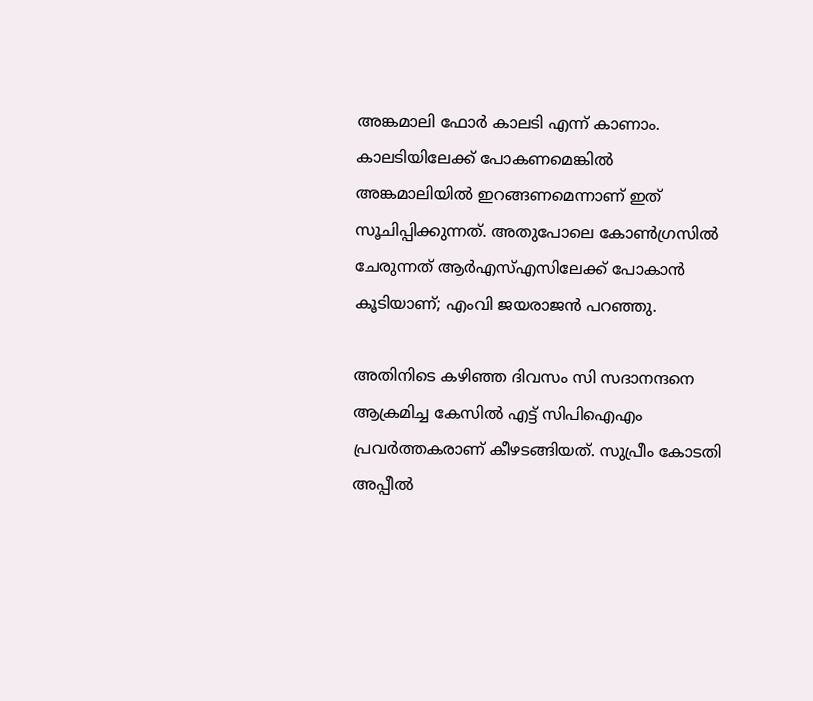അങ്കമാലി ഫോർ കാലടി എന്ന് കാണാം. കാലടിയിലേക്ക് പോകണമെങ്കിൽ അങ്കമാലിയിൽ ഇറങ്ങണമെന്നാണ് ഇത് സൂചിപ്പിക്കുന്നത്. അതുപോലെ കോൺഗ്രസിൽ ചേരുന്നത് ആർഎസ്എസിലേക്ക് പോകാൻ കൂടിയാണ്; എംവി ജയരാജൻ പറഞ്ഞു.

അതിനിടെ കഴിഞ്ഞ ദിവസം സി സദാനന്ദനെ ആക്രമിച്ച കേസിൽ എട്ട് സിപിഐഎം പ്രവര്‍ത്തകരാണ് കീഴടങ്ങിയത്. സുപ്രീം കോടതി അപ്പീല്‍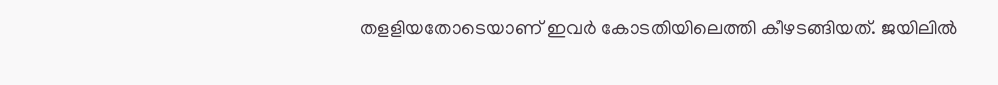തളളിയതോടെയാണ് ഇവര്‍ കോടതിയിലെത്തി കീഴടങ്ങിയത്. ജയിലില്‍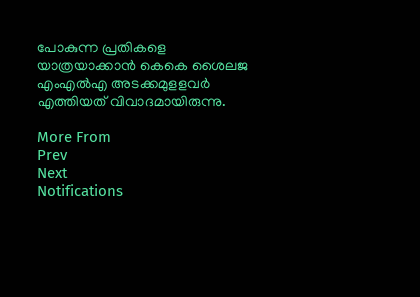പോകുന്ന പ്രതികളെ യാത്രയാക്കാന്‍ കെകെ ശൈലജ എംഎൽഎ അടക്കമുളളവര്‍ എത്തിയത് വിവാദമായിരുന്നു.

More From
Prev
Next
Notifications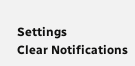Settings
Clear Notifications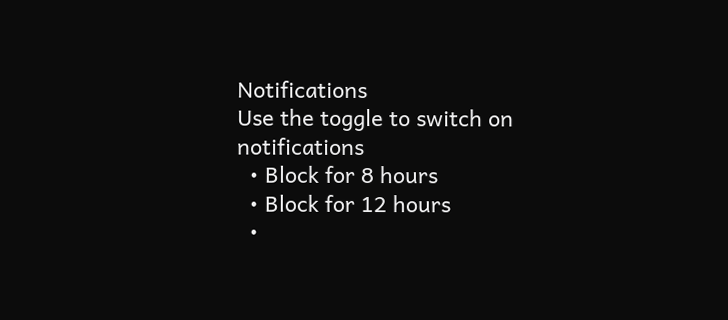Notifications
Use the toggle to switch on notifications
  • Block for 8 hours
  • Block for 12 hours
  •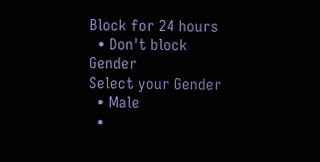Block for 24 hours
  • Don't block
Gender
Select your Gender
  • Male
  •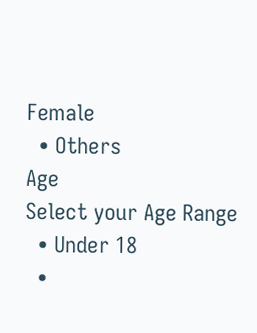Female
  • Others
Age
Select your Age Range
  • Under 18
  •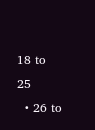18 to 25
  • 26 to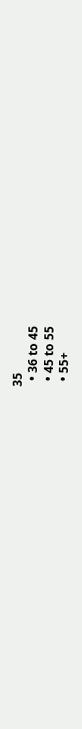35
  • 36 to 45
  • 45 to 55
  • 55+